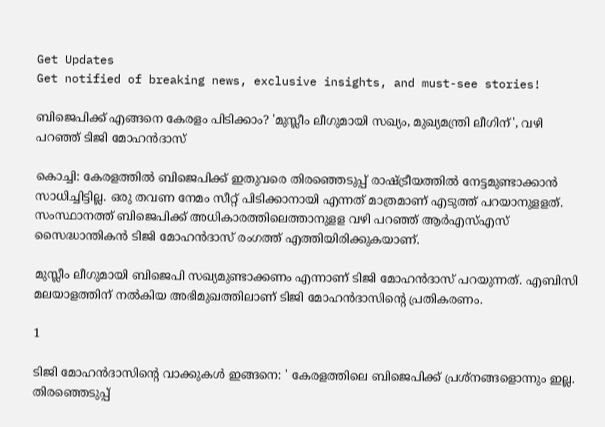Get Updates
Get notified of breaking news, exclusive insights, and must-see stories!

ബിജെപിക്ക് എങ്ങനെ കേരളം പിടിക്കാം? 'മുസ്ലീം ലീഗുമായി സഖ്യം, മുഖ്യമന്ത്രി ലീഗിന്', വഴി പറഞ്ഞ് ടിജി മോഹൻദാസ്

കൊച്ചി: കേരളത്തിൽ ബിജെപിക്ക് ഇതുവരെ തിരഞ്ഞെടുപ്പ് രാഷ്ട്രീയത്തിൽ നേട്ടമുണ്ടാക്കാൻ സാധിച്ചിട്ടില്ല. ഒരു തവണ നേമം സീറ്റ് പിടിക്കാനായി എന്നത് മാത്രമാണ് എടുത്ത് പറയാനുളളത്. സംസ്ഥാനത്ത് ബിജെപിക്ക് അധികാരത്തിലെത്താനുളള വഴി പറഞ്ഞ് ആർഎസ്എസ് സൈദ്ധാന്തികൻ ടിജി മോഹൻദാസ് രംഗത്ത് എത്തിയിരിക്കുകയാണ്.

മുസ്ലീം ലീഗുമായി ബിജെപി സഖ്യമുണ്ടാക്കണം എന്നാണ് ടിജി മോഹൻദാസ് പറയുന്നത്. എബിസി മലയാളത്തിന് നൽകിയ അഭിമുഖത്തിലാണ് ടിജി മോഹൻദാസിന്റെ പ്രതികരണം.

1

ടിജി മോഹൻദാസിന്റെ വാക്കുകൾ ഇങ്ങനെ: ' കേരളത്തിലെ ബിജെപിക്ക് പ്രശ്‌നങ്ങളൊന്നും ഇല്ല. തിരഞ്ഞെടുപ്പ്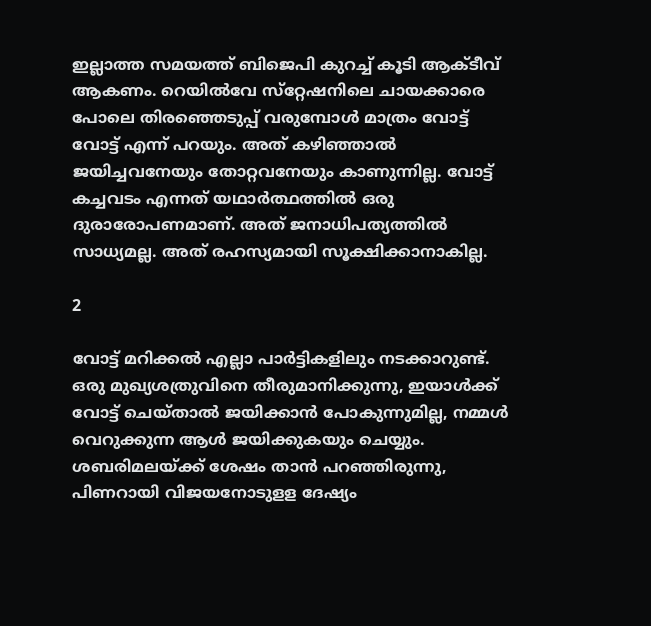ഇല്ലാത്ത സമയത്ത് ബിജെപി കുറച്ച് കൂടി ആക്ടീവ് ആകണം. റെയില്‍വേ സ്‌റ്റേഷനിലെ ചായക്കാരെ പോലെ തിരഞ്ഞെടുപ്പ് വരുമ്പോള്‍ മാത്രം വോട്ട് വോട്ട് എന്ന് പറയും. അത് കഴിഞ്ഞാല്‍ ജയിച്ചവനേയും തോറ്റവനേയും കാണുന്നില്ല. വോട്ട് കച്ചവടം എന്നത് യഥാര്‍ത്ഥത്തില്‍ ഒരു ദുരാരോപണമാണ്. അത് ജനാധിപത്യത്തില്‍ സാധ്യമല്ല. അത് രഹസ്യമായി സൂക്ഷിക്കാനാകില്ല.

2

വോട്ട് മറിക്കല്‍ എല്ലാ പാര്‍ട്ടികളിലും നടക്കാറുണ്ട്. ഒരു മുഖ്യശത്രുവിനെ തീരുമാനിക്കുന്നു, ഇയാള്‍ക്ക് വോട്ട് ചെയ്താല്‍ ജയിക്കാന്‍ പോകുന്നുമില്ല, നമ്മള്‍ വെറുക്കുന്ന ആള്‍ ജയിക്കുകയും ചെയ്യും. ശബരിമലയ്ക്ക് ശേഷം താന്‍ പറഞ്ഞിരുന്നു, പിണറായി വിജയനോടുളള ദേഷ്യം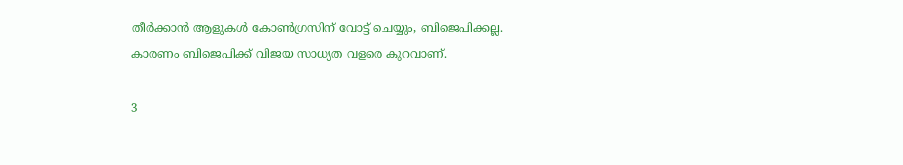തീര്‍ക്കാന്‍ ആളുകള്‍ കോണ്‍ഗ്രസിന് വോട്ട് ചെയ്യും, ബിജെപിക്കല്ല. കാരണം ബിജെപിക്ക് വിജയ സാധ്യത വളരെ കുറവാണ്.

3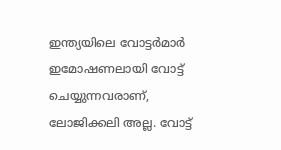ഇന്ത്യയിലെ വോട്ടര്‍മാര്‍ ഇമോഷണലായി വോട്ട് ചെയ്യുന്നവരാണ്, ലോജിക്കലി അല്ല. വോട്ട്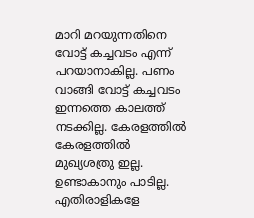മാറി മറയുന്നതിനെ വോട്ട് കച്ചവടം എന്ന് പറയാനാകില്ല. പണം വാങ്ങി വോട്ട് കച്ചവടം ഇന്നത്തെ കാലത്ത് നടക്കില്ല. കേരളത്തില്‍ കേരളത്തില്‍ മുഖ്യശത്രു ഇല്ല. ഉണ്ടാകാനും പാടില്ല. എതിരാളികളേ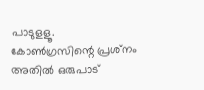പാടുളളൂ. കോണ്‍ഗ്രസിന്റെ പ്രശ്‌നം അതില്‍ ഒരുപാട്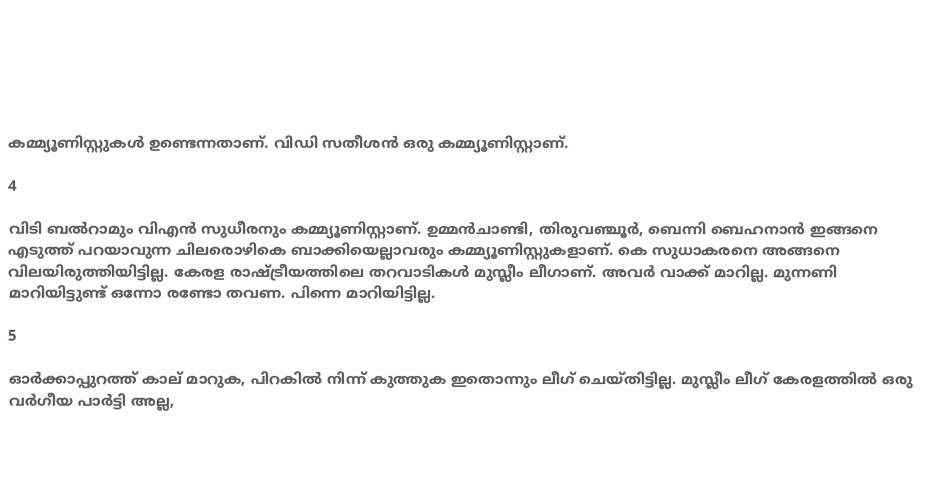കമ്മ്യൂണിസ്റ്റുകള്‍ ഉണ്ടെന്നതാണ്. വിഡി സതീശന്‍ ഒരു കമ്മ്യൂണിസ്റ്റാണ്.

4

വിടി ബല്‍റാമും വിഎന്‍ സുധീരനും കമ്മ്യൂണിസ്റ്റാണ്. ഉമ്മന്‍ചാണ്ടി, തിരുവഞ്ചൂര്‍, ബെന്നി ബെഹനാന്‍ ഇങ്ങനെ എടുത്ത് പറയാവുന്ന ചിലരൊഴികെ ബാക്കിയെല്ലാവരും കമ്മ്യൂണിസ്റ്റുകളാണ്. കെ സുധാകരനെ അങ്ങനെ വിലയിരുത്തിയിട്ടില്ല. കേരള രാഷ്ട്രീയത്തിലെ തറവാടികള്‍ മുസ്ലീം ലീഗാണ്. അവര്‍ വാക്ക് മാറില്ല. മുന്നണി മാറിയിട്ടുണ്ട് ഒന്നോ രണ്ടോ തവണ. പിന്നെ മാറിയിട്ടില്ല.

5

ഓര്‍ക്കാപ്പുറത്ത് കാല് മാറുക, പിറകില്‍ നിന്ന് കുത്തുക ഇതൊന്നും ലീഗ് ചെയ്തിട്ടില്ല. മുസ്ലീം ലീഗ് കേരളത്തില്‍ ഒരു വര്‍ഗീയ പാര്‍ട്ടി അല്ല,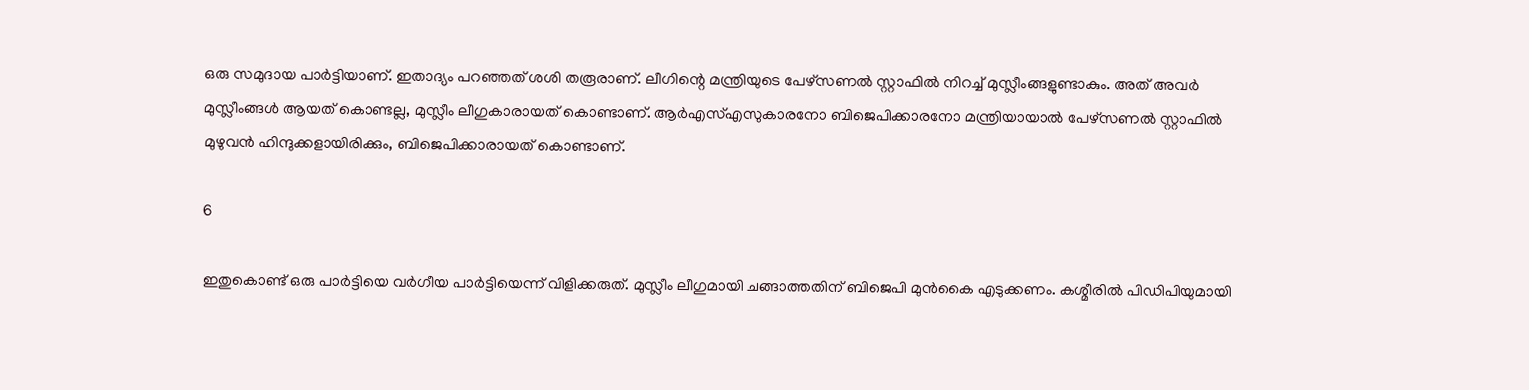ഒരു സമുദായ പാര്‍ട്ടിയാണ്. ഇതാദ്യം പറഞ്ഞത് ശശി തരൂരാണ്. ലീഗിന്റെ മന്ത്രിയുടെ പേഴ്‌സണല്‍ സ്റ്റാഫില്‍ നിറച്ച് മുസ്ലീംങ്ങളുണ്ടാകും. അത് അവര്‍ മുസ്ലീംങ്ങള്‍ ആയത് കൊണ്ടല്ല, മുസ്ലീം ലീഗുകാരായത് കൊണ്ടാണ്. ആര്‍എസ്എസുകാരനോ ബിജെപിക്കാരനോ മന്ത്രിയായാല്‍ പേഴ്‌സണല്‍ സ്റ്റാഫില്‍ മുഴുവന്‍ ഹിന്ദുക്കളായിരിക്കും, ബിജെപിക്കാരായത് കൊണ്ടാണ്.

6

ഇതുകൊണ്ട് ഒരു പാര്‍ട്ടിയെ വര്‍ഗീയ പാര്‍ട്ടിയെന്ന് വിളിക്കരുത്. മുസ്ലീം ലീഗുമായി ചങ്ങാത്തതിന് ബിജെപി മുന്‍കൈ എടുക്കണം. കശ്മീരില്‍ പിഡിപിയുമായി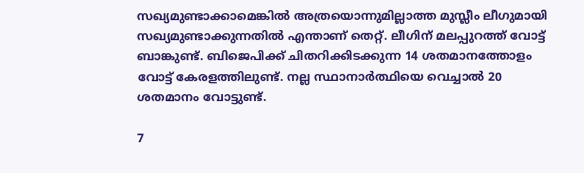സഖ്യമുണ്ടാക്കാമെങ്കില്‍ അത്രയൊന്നുമില്ലാത്ത മുസ്ലീം ലീഗുമായി സഖ്യമുണ്ടാക്കുന്നതില്‍ എന്താണ് തെറ്റ്. ലീഗിന് മലപ്പുറത്ത് വോട്ട് ബാങ്കുണ്ട്. ബിജെപിക്ക് ചിതറിക്കിടക്കുന്ന 14 ശതമാനത്തോളം വോട്ട് കേരളത്തിലുണ്ട്. നല്ല സ്ഥാനാര്‍ത്ഥിയെ വെച്ചാല്‍ 20 ശതമാനം വോട്ടുണ്ട്.

7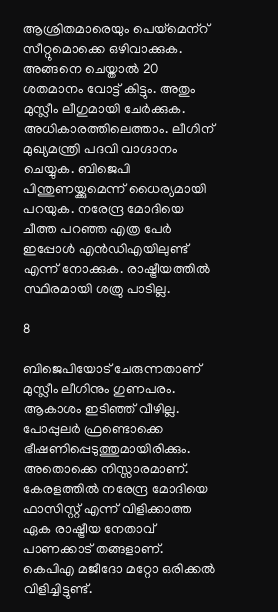ആശ്രിതമാരെയും പെയ്‌മെന്‌റ് സീറ്റുമൊക്കെ ഒഴിവാക്കുക. അങ്ങനെ ചെയ്താല്‍ 20 ശതമാനം വോട്ട് കിട്ടും. അതും മുസ്ലീം ലീഗുമായി ചേര്‍ക്കുക. അധികാരത്തിലെത്താം. ലീഗിന് മുഖ്യമന്ത്രി പദവി വാഗ്ദാനം ചെയ്യുക. ബിജെപി പിന്തുണയ്ക്കുമെന്ന് ധൈര്യമായി പറയുക. നരേന്ദ്ര മോദിയെ ചീത്ത പറഞ്ഞ എത്ര പേര്‍ ഇപ്പോള്‍ എന്‍ഡിഎയിലുണ്ട് എന്ന് നോക്കുക. രാഷ്ട്രീയത്തില്‍ സ്ഥിരമായി ശത്രു പാടില്ല.

8

ബിജെപിയോട് ചേരുന്നതാണ് മുസ്ലീം ലീഗിനും ഗുണപരം. ആകാശം ഇടിഞ്ഞ് വീഴില്ല. പോപ്പുലര്‍ ഫ്രണ്ടൊക്കെ ഭീഷണിപ്പെടുത്തുമായിരിക്കും. അതൊക്കെ നിസ്സാരമാണ്. കേരളത്തില്‍ നരേന്ദ്ര മോദിയെ ഫാസിസ്റ്റ് എന്ന് വിളിക്കാത്ത ഏക രാഷ്ട്രീയ നേതാവ് പാണക്കാട് തങ്ങളാണ്. കെപിഎ മജീദോ മറ്റോ ഒരിക്കല്‍ വിളിച്ചിട്ടുണ്ട്.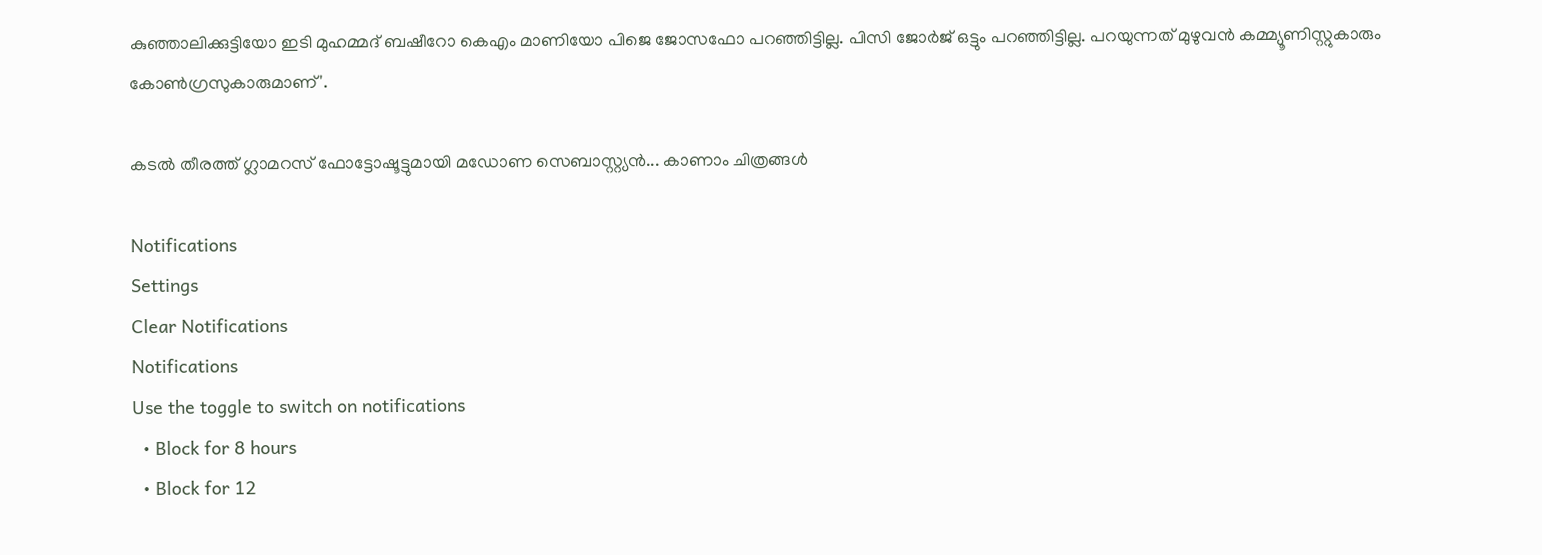കുഞ്ഞാലിക്കുട്ടിയോ ഇടി മുഹമ്മദ് ബഷീറോ കെഎം മാണിയോ പിജെ ജോസഫോ പറഞ്ഞിട്ടില്ല. പിസി ജോര്‍ജ് ഒട്ടും പറഞ്ഞിട്ടില്ല. പറയുന്നത് മുഴുവന്‍ കമ്മ്യൂണിസ്റ്റുകാരും കോണ്‍ഗ്രസുകാരുമാണ്'.

കടല്‍ തീരത്ത് ഗ്ലാമറസ് ഫോട്ടോഷൂട്ടുമായി മഡോണ സെബാസ്റ്റ്യൻ... കാണാം ചിത്രങ്ങള്‍

Notifications
Settings
Clear Notifications
Notifications
Use the toggle to switch on notifications
  • Block for 8 hours
  • Block for 12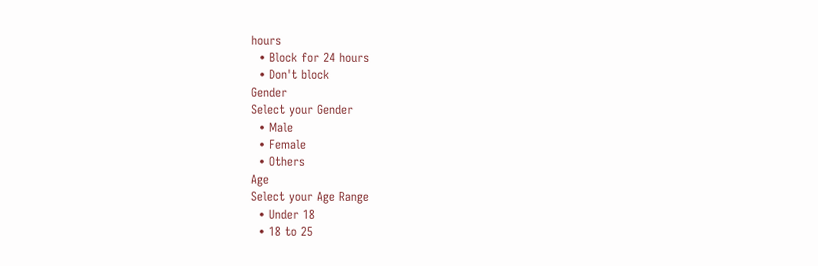hours
  • Block for 24 hours
  • Don't block
Gender
Select your Gender
  • Male
  • Female
  • Others
Age
Select your Age Range
  • Under 18
  • 18 to 25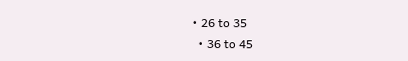• 26 to 35
  • 36 to 45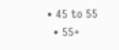• 45 to 55
  • 55+